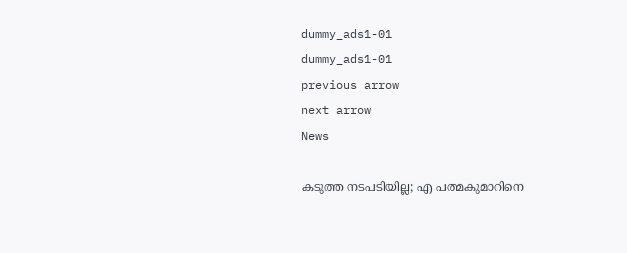dummy_ads1-01
dummy_ads1-01
previous arrow
next arrow
News

കടുത്ത നടപടിയില്ല; എ പത്മകുമാറിനെ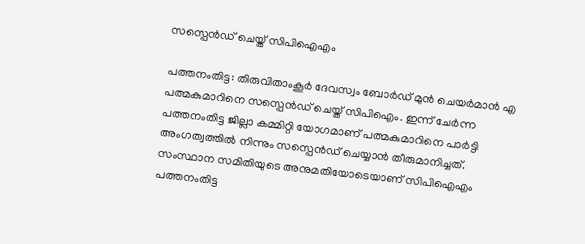സസ്പെൻഡ് ചെയ്ത് സിപിഐഎം

പത്തനംതിട്ട: തിരുവിതാംകൂർ ദേവസ്വം ബോർഡ് മുൻ ചെയർമാൻ എ പത്മകുമാറിനെ സസ്പെൻഡ് ചെയ്ത് സിപിഐം. ഇന്ന് ചേർന്ന പത്തനംതിട്ട ജില്ലാ കമ്മിറ്റി യോഗമാണ് പത്മകുമാറിനെ പാർട്ടി അംഗത്വത്തിൽ നിന്നും സസ്പെൻഡ് ചെയ്യാൻ തീരുമാനിച്ചത്. സംസ്ഥാന സമിതിയുടെ അനുമതിയോടെയാണ് സിപിഐഎം പത്തനംതിട്ട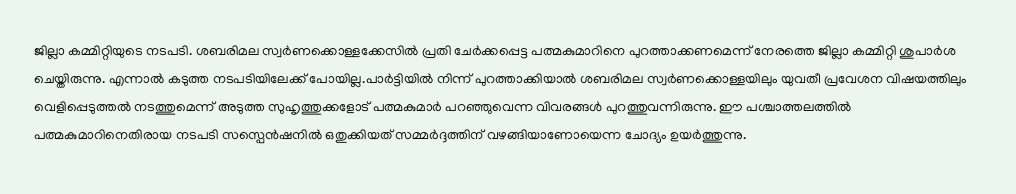ജില്ലാ കമ്മിറ്റിയുടെ നടപടി. ശബരിമല സ്വര്‍ണക്കൊള്ളക്കേസില്‍ പ്രതി ചേര്‍ക്കപ്പെട്ട പത്മകുമാറിനെ പുറത്താക്കണമെന്ന് നേരത്തെ ജില്ലാ കമ്മിറ്റി ശുപാർശ ചെയ്തിരുന്നു. എന്നാൽ കടുത്ത നടപടിയിലേക്ക് പോയില്ല.പാര്‍ട്ടിയില്‍ നിന്ന് പുറത്താക്കിയാല്‍ ശബരിമല സ്വര്‍ണക്കൊള്ളയിലും യുവതീ പ്രവേശന വിഷയത്തിലും വെളിപ്പെടുത്തല്‍ നടത്തുമെന്ന് അടുത്ത സുഹൃത്തുക്കളോട് പത്മകുമാർ പറഞ്ഞുവെന്ന വിവരങ്ങൾ പുറത്തുവന്നിരുന്നു. ഈ പശ്ചാത്തലത്തിൽ പത്മകുമാറിനെതിരായ നടപടി സസ്പെൻഷനിൽ ഒതുക്കിയത് സമ്മർദ്ദത്തിന് വഴങ്ങിയാണോയെന്ന ചോദ്യം ഉയർത്തുന്നു.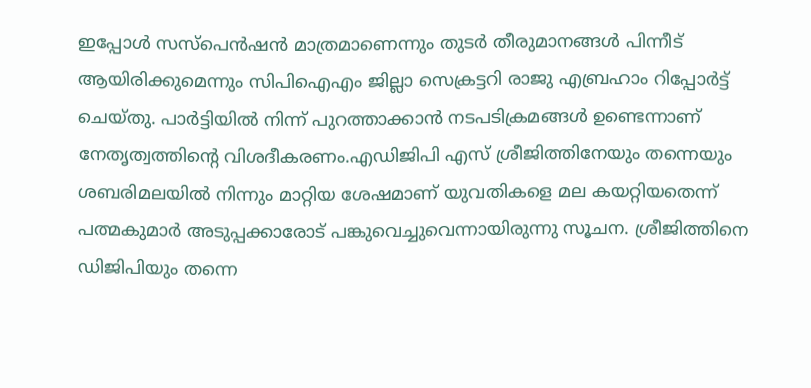ഇപ്പോള്‍ സസ്‌പെന്‍ഷന്‍ മാത്രമാണെന്നും തുടര്‍ തീരുമാനങ്ങള്‍ പിന്നീട് ആയിരിക്കുമെന്നും സിപിഐഎം ജില്ലാ സെക്രട്ടറി രാജു എബ്രഹാം റിപ്പോര്‍ട്ട് ചെയ്തു. പാർട്ടിയിൽ നിന്ന് പുറത്താക്കാൻ നടപടിക്രമങ്ങൾ ഉണ്ടെന്നാണ് നേതൃത്വത്തിന്‍റെ വിശദീകരണം.എഡിജിപി എസ് ശ്രീജിത്തിനേയും തന്നെയും ശബരിമലയില്‍ നിന്നും മാറ്റിയ ശേഷമാണ് യുവതികളെ മല കയറ്റിയതെന്ന് പത്മകുമാര്‍ അടുപ്പക്കാരോട് പങ്കുവെച്ചുവെന്നായിരുന്നു സൂചന. ശ്രീജിത്തിനെ ഡിജിപിയും തന്നെ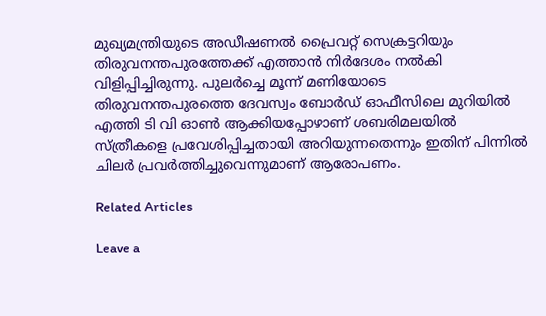മുഖ്യമന്ത്രിയുടെ അഡീഷണല്‍ പ്രൈവറ്റ് സെക്രട്ടറിയും തിരുവനന്തപുരത്തേക്ക് എത്താന്‍ നിര്‍ദേശം നല്‍കി വിളിപ്പിച്ചിരുന്നു. പുലര്‍ച്ചെ മൂന്ന് മണിയോടെ തിരുവനന്തപുരത്തെ ദേവസ്വം ബോര്‍ഡ് ഓഫീസിലെ മുറിയില്‍ എത്തി ടി വി ഓണ്‍ ആക്കിയപ്പോഴാണ് ശബരിമലയില്‍ സ്ത്രീകളെ പ്രവേശിപ്പിച്ചതായി അറിയുന്നതെന്നും ഇതിന് പിന്നില്‍ ചിലര്‍ പ്രവര്‍ത്തിച്ചുവെന്നുമാണ് ആരോപണം.

Related Articles

Leave a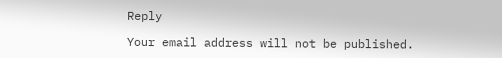Reply

Your email address will not be published.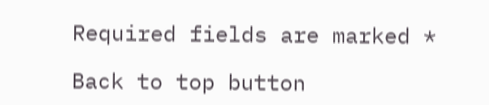Required fields are marked *

Back to top button